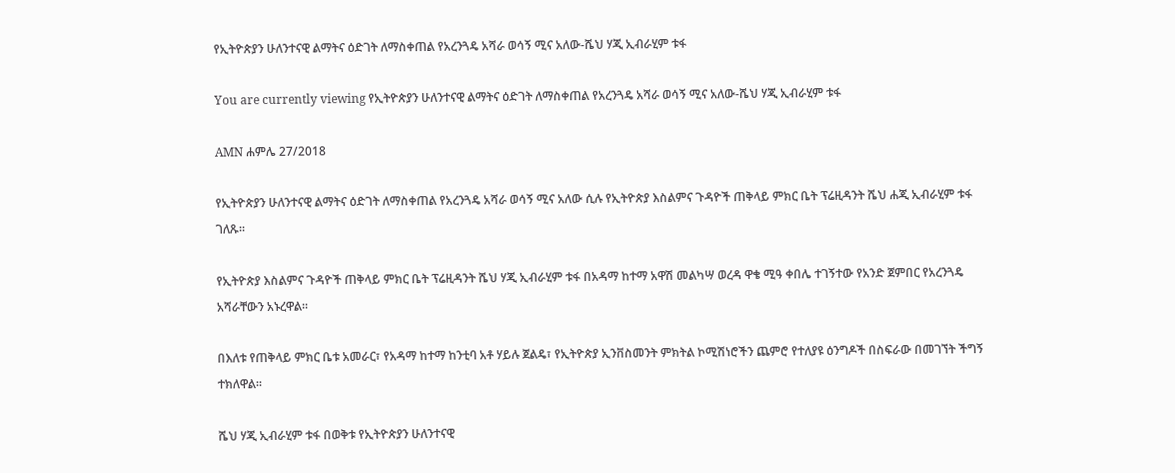የኢትዮጵያን ሁለንተናዊ ልማትና ዕድገት ለማስቀጠል የአረንጓዴ አሻራ ወሳኝ ሚና አለው-ሼህ ሃጂ ኢብራሂም ቱፋ

You are currently viewing የኢትዮጵያን ሁለንተናዊ ልማትና ዕድገት ለማስቀጠል የአረንጓዴ አሻራ ወሳኝ ሚና አለው-ሼህ ሃጂ ኢብራሂም ቱፋ

AMN ሐምሌ 27/2018

የኢትዮጵያን ሁለንተናዊ ልማትና ዕድገት ለማስቀጠል የአረንጓዴ አሻራ ወሳኝ ሚና አለው ሲሉ የኢትዮጵያ እስልምና ጉዳዮች ጠቅላይ ምክር ቤት ፕሬዚዳንት ሼህ ሐጂ ኢብራሂም ቱፋ ገለጹ።

የኢትዮጵያ እስልምና ጉዳዮች ጠቅላይ ምክር ቤት ፕሬዚዳንት ሼህ ሃጂ ኢብራሂም ቱፋ በአዳማ ከተማ አዋሽ መልካሣ ወረዳ ዋቄ ሚዓ ቀበሌ ተገኝተው የአንድ ጀምበር የአረንጓዴ አሻራቸውን አኑረዋል።

በእለቱ የጠቅላይ ምክር ቤቱ አመራር፣ የአዳማ ከተማ ከንቲባ አቶ ሃይሉ ጀልዴ፣ የኢትዮጵያ ኢንቨስመንት ምክትል ኮሚሽነሮችን ጨምሮ የተለያዩ ዕንግዶች በስፍራው በመገኘት ችግኝ ተክለዋል።

ሼህ ሃጂ ኢብራሂም ቱፋ በወቅቱ የኢትዮጵያን ሁለንተናዊ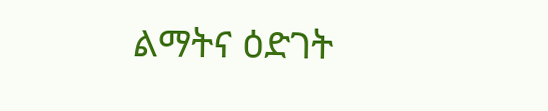ልማትና ዕድገት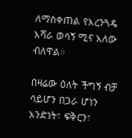ለማስቀጠል የአረንጓዴ አሻራ ወሳኝ ሚና አለው ብለዋል።

በዛሬው ዕለት ችግኝ ብቻ ሳይሆን በጋራ ሆነን አንድነት፣ ፍቅርን፣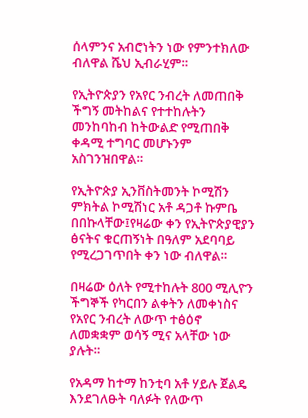ሰላምንና አብሮነትን ነው የምንተክለው ብለዋል ሼህ ኢብራሂም።

የኢትዮጵያን የአየር ንብረት ለመጠበቅ ችግኝ መትከልና የተተከሉትን መንከባከብ ከትውልድ የሚጠበቅ ቀዳሚ ተግባር መሆኑንም አስገንዝበዋል።

የኢትዮጵያ ኢንቨስትመንት ኮሚሽን ምክትል ኮሚሽነር አቶ ዳጋቶ ኩምቤ በበኩላቸው፤የዛሬው ቀን የኢትዮጵያዊያን ፅናትና ቁርጠኝነት በዓለም አደባባይ የሚረጋገጥበት ቀን ነው ብለዋል።

በዛሬው ዕለት የሚተከሉት 800 ሚሊዮን ችግኞች የካርበን ልቀትን ለመቀነስና የአየር ንብረት ለውጥ ተፅዕኖ ለመቋቋም ወሳኝ ሚና አላቸው ነው ያሉት።

የአዳማ ከተማ ከንቲባ አቶ ሃይሉ ጀልዴ እንደገለፁት ባለፉት የለውጥ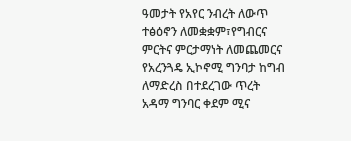ዓመታት የአየር ንብረት ለውጥ ተፅዕኖን ለመቋቋም፣የግብርና ምርትና ምርታማነት ለመጨመርና የአረንጓዴ ኢኮኖሚ ግንባታ ከግብ ለማድረስ በተደረገው ጥረት አዳማ ግንባር ቀደም ሚና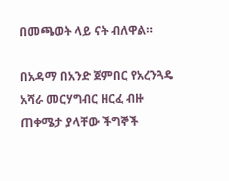በመጫወት ላይ ናት ብለዋል።

በአዳማ በአንድ ጀምበር የአረንጓዴ አሻራ መርሃግብር ዘርፈ ብዙ ጠቀሜታ ያላቸው ችግኞች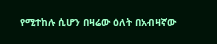የሚተከሉ ሲሆን በዛሬው ዕለት በአብዛኛው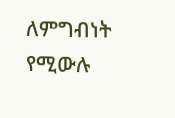ለምግብነት የሚውሉ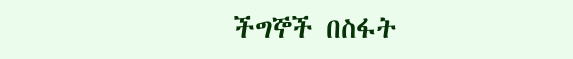ችግኞች በስፋት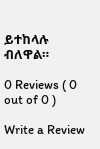ይተከላሉ ብለዋል።

0 Reviews ( 0 out of 0 )

Write a Review